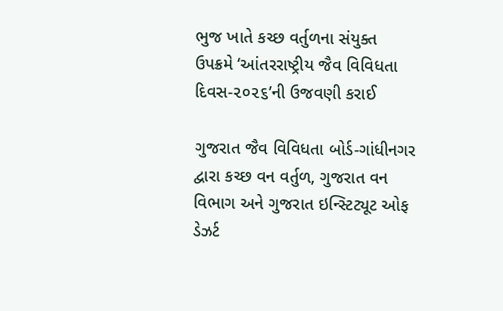ભુજ ખાતે કચ્છ વર્તુળના સંયુક્ત ઉપક્રમે ‘આંતરરાષ્ટ્રીય જૈવ વિવિધતા દિવસ-૨૦૨૬’ની ઉજવણી કરાઈ

ગુજરાત જૈવ વિવિધતા બોર્ડ-ગાંધીનગર દ્વારા કચ્છ વન વર્તુળ, ગુજરાત વન વિભાગ અને ગુજરાત ઇન્સ્ટિટ્યૂટ ઓફ ડેઝર્ટ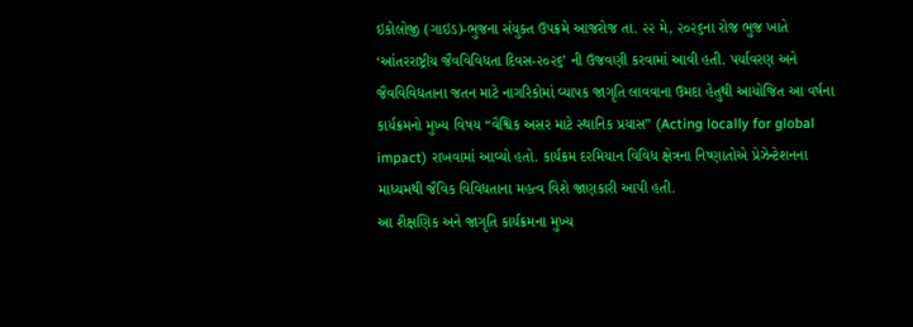ઇકોલોજી (ગાઇડ)-ભુજના સંયુક્ત ઉપક્રમે આજરોજ તા. ૨૨ મે, ૨૦૨૬ના રોજ ભુજ ખાતે ‘આંતરરાષ્ટ્રીય જૈવવિવિધતા દિવસ-૨૦૨૬’ ની ઉજવણી કરવામાં આવી હતી. પર્યાવરણ અને જૈવવિવિધતાના જતન માટે નાગરિકોમાં વ્યાપક જાગૃતિ લાવવાના ઉમદા હેતુથી આયોજિત આ વર્ષના કાર્યક્રમનો મુખ્ય વિષય “વૈશ્વિક અસર માટે સ્થાનિક પ્રયાસ” (Acting locally for global impact) રાખવામાં આવ્યો હતો. કાર્યક્રમ દરમિયાન વિવિધ ક્ષેત્રના નિષ્ણાતોએ પ્રેઝેન્ટેશનના માધ્યમથી જૈવિક વિવિધતાના મહત્વ વિશે જાણકારી આપી હતી.
આ શૈક્ષણિક અને જાગૃતિ કાર્યક્રમના મુખ્ય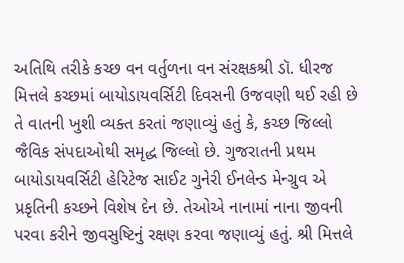અતિથિ તરીકે કચ્છ વન વર્તુળના વન સંરક્ષકશ્રી ડૉ. ધીરજ મિત્તલે કચ્છમાં બાયોડાયવર્સિટી દિવસની ઉજવણી થઈ રહી છે તે વાતની ખુશી વ્યક્ત કરતાં જણાવ્યું હતું કે, કચ્છ જિલ્લો જૈવિક સંપદાઓથી સમૃદ્ધ જિલ્લો છે. ગુજરાતની પ્રથમ બાયોડાયવર્સિટી હેરિટેજ સાઈટ ગુનેરી ઈનલેન્ડ મેન્ગ્રુવ એ પ્રકૃતિની કચ્છને વિશેષ દેન છે. તેઓએ નાનામાં નાના જીવની પરવા કરીને જીવસુષ્ટિનું રક્ષણ કરવા જણાવ્યું હતું. શ્રી મિત્તલે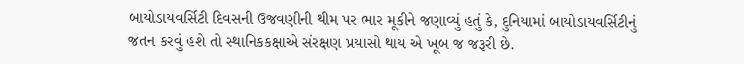બાયોડાયવર્સિટી દિવસની ઉજવણીની થીમ પર ભાર મૂકીને જણાવ્યું હતું કે, દુનિયામાં બાયોડાયવર્સિટીનું જતન કરવું હશે તો સ્થાનિકકક્ષાએ સંરક્ષણ પ્રયાસો થાય એ ખૂબ જ જરૂરી છે.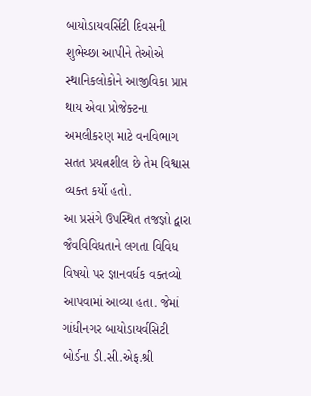બાયોડાયવર્સિટી દિવસની શુભેચ્છા આપીને તેઓએ સ્થાનિકલોકોને આજીવિકા પ્રાપ્ત થાય એવા પ્રોજેક્ટના અમલીકરણ માટે વનવિભાગ સતત પ્રયત્નશીલ છે તેમ વિશ્વાસ વ્યક્ત કર્યો હતો.
આ પ્રસંગે ઉપસ્થિત તજજ્ઞો દ્વારા જૈવવિવિધતાને લગતા વિવિધ વિષયો પર જ્ઞાનવર્ધક વક્તવ્યો આપવામાં આવ્યા હતા. જેમાં ગાંધીનગર બાયોડાયર્વસિટી બોર્ડના ડી.સી.એફ.શ્રી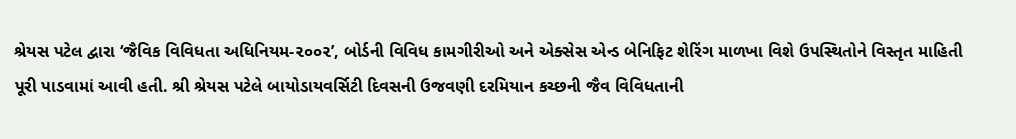શ્રેયસ પટેલ દ્વારા ‘જૈવિક વિવિધતા અધિનિયમ-૨૦૦૨’, બોર્ડની વિવિધ કામગીરીઓ અને એક્સેસ એન્ડ બેનિફિટ શેરિંગ માળખા વિશે ઉપસ્થિતોને વિસ્તૃત માહિતી પૂરી પાડવામાં આવી હતી. શ્રી શ્રેયસ પટેલે બાયોડાયવર્સિટી દિવસની ઉજવણી દરમિયાન કચ્છની જૈવ વિવિધતાની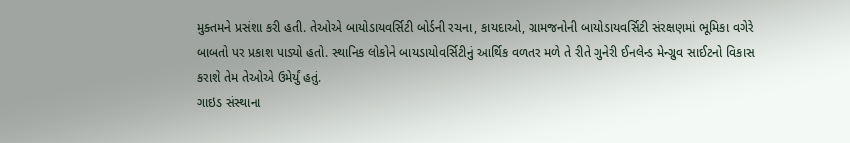મુક્તમને પ્રસંશા કરી હતી. તેઓએ બાયોડાયવર્સિટી બોર્ડની રચના, કાયદાઓ, ગ્રામજનોની બાયોડાયવર્સિટી સંરક્ષણમાં ભૂમિકા વગેરે બાબતો પર પ્રકાશ પાડ્યો હતો. સ્થાનિક લોકોને બાયડાયોવર્સિટીનું આર્થિક વળતર મળે તે રીતે ગુનેરી ઈનલેન્ડ મેન્ગ્રુવ સાઈટનો વિકાસ કરાશે તેમ તેઓએ ઉમેર્યું હતું.
ગાઇડ સંસ્થાના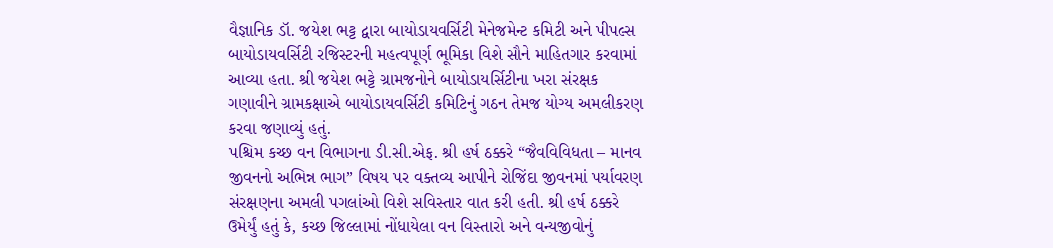વૈજ્ઞાનિક ડૉ. જયેશ ભટ્ટ દ્વારા બાયોડાયવર્સિટી મેનેજમેન્ટ કમિટી અને પીપલ્સ બાયોડાયવર્સિટી રજિસ્ટરની મહત્વપૂર્ણ ભૂમિકા વિશે સૌને માહિતગાર કરવામાં આવ્યા હતા. શ્રી જયેશ ભટ્ટે ગ્રામજનોને બાયોડાયર્સિટીના ખરા સંરક્ષક ગણાવીને ગ્રામકક્ષાએ બાયોડાયવર્સિટી કમિટિનું ગઠન તેમજ યોગ્ય અમલીકરણ કરવા જણાવ્યું હતું.
પશ્ચિમ કચ્છ વન વિભાગના ડી.સી.એફ. શ્રી હર્ષ ઠક્કરે “જૈવવિવિધતા – માનવ જીવનનો અભિન્ન ભાગ” વિષય પર વક્તવ્ય આપીને રોજિંદા જીવનમાં પર્યાવરણ સંરક્ષણના અમલી પગલાંઓ વિશે સવિસ્તાર વાત કરી હતી. શ્રી હર્ષ ઠક્કરે ઉમેર્યું હતું કે, કચ્છ જિલ્લામાં નોંધાયેલા વન વિસ્તારો અને વન્યજીવોનું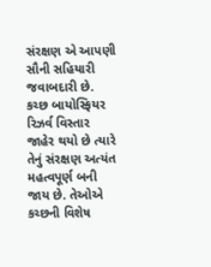સંરક્ષણ એ આપણી સૌની સહિયારી જવાબદારી છે. કચ્છ બાયોસ્ફિયર રિઝર્વ વિસ્તાર જાહેર થયો છે ત્યારે તેનું સંરક્ષણ અત્યંત મહત્વપૂર્ણ બની જાય છે. તેઓએ કચ્છની વિશેષ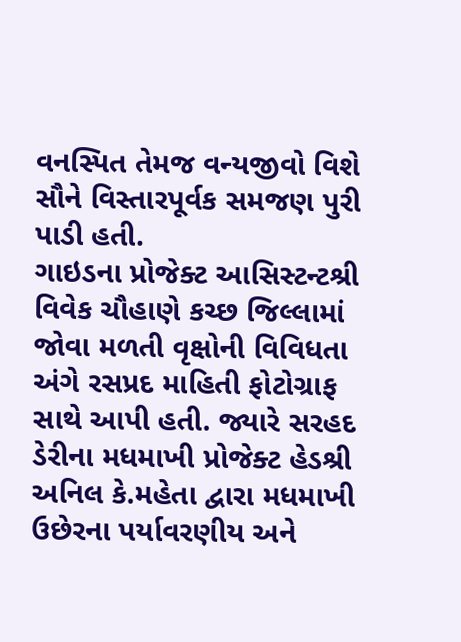વનસ્પિત તેમજ વન્યજીવો વિશે સૌને વિસ્તારપૂર્વક સમજણ પુરી પાડી હતી.
ગાઇડના પ્રોજેક્ટ આસિસ્ટન્ટશ્રી વિવેક ચૌહાણે કચ્છ જિલ્લામાં જોવા મળતી વૃક્ષોની વિવિધતા અંગે રસપ્રદ માહિતી ફોટોગ્રાફ સાથે આપી હતી. જ્યારે સરહદ ડેરીના મધમાખી પ્રોજેક્ટ હેડશ્રી અનિલ કે.મહેતા દ્વારા મધમાખી ઉછેરના પર્યાવરણીય અને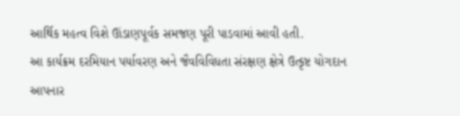આર્થિક મહત્વ વિશે ઊંડાણપૂર્વક સમજણ પૂરી પાડવામાં આવી હતી.
આ કાર્યક્રમ દરમિયાન પર્યાવરણ અને જૈવવિવિધતા સંરક્ષણ ક્ષેત્રે ઉત્કૃષ્ટ યોગદાન આપનાર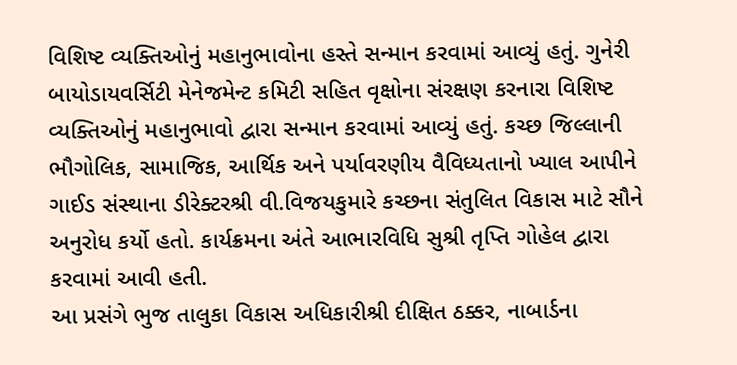વિશિષ્ટ વ્યક્તિઓનું મહાનુભાવોના હસ્તે સન્માન કરવામાં આવ્યું હતું. ગુનેરી બાયોડાયવર્સિટી મેનેજમેન્ટ કમિટી સહિત વૃક્ષોના સંરક્ષણ કરનારા વિશિષ્ટ વ્યક્તિઓનું મહાનુભાવો દ્વારા સન્માન કરવામાં આવ્યું હતું. કચ્છ જિલ્લાની ભૌગોલિક, સામાજિક, આર્થિક અને પર્યાવરણીય વૈવિધ્યતાનો ખ્યાલ આપીને ગાઈડ સંસ્થાના ડીરેક્ટરશ્રી વી.વિજયકુમારે કચ્છના સંતુલિત વિકાસ માટે સૌને અનુરોધ કર્યો હતો. કાર્યક્રમના અંતે આભારવિધિ સુશ્રી તૃપ્તિ ગોહેલ દ્વારા કરવામાં આવી હતી.
આ પ્રસંગે ભુજ તાલુકા વિકાસ અધિકારીશ્રી દીક્ષિત ઠક્કર, નાબાર્ડના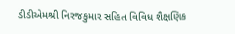ડીડીએમશ્રી નિરજકુમાર સહિત વિવિધ શૈક્ષણિક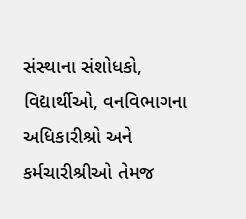સંસ્થાના સંશોધકો, વિદ્યાર્થીઓ, વનવિભાગના અધિકારીશ્રો અને કર્મચારીશ્રીઓ તેમજ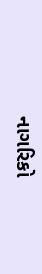નાગરિકો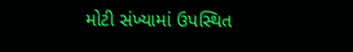મોટી સંખ્યામાં ઉપસ્થિત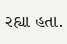રહ્યા હતા.